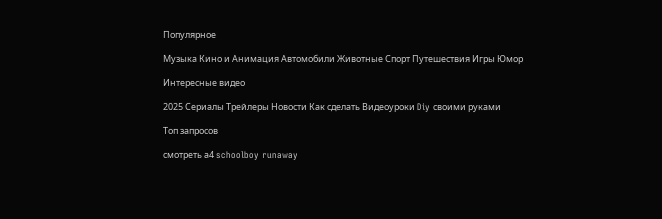Популярное

Музыка Кино и Анимация Автомобили Животные Спорт Путешествия Игры Юмор

Интересные видео

2025 Сериалы Трейлеры Новости Как сделать Видеоуроки Diy своими руками

Топ запросов

смотреть а4 schoolboy runaway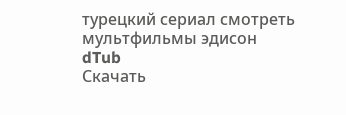турецкий сериал смотреть мультфильмы эдисон
dTub
Скачать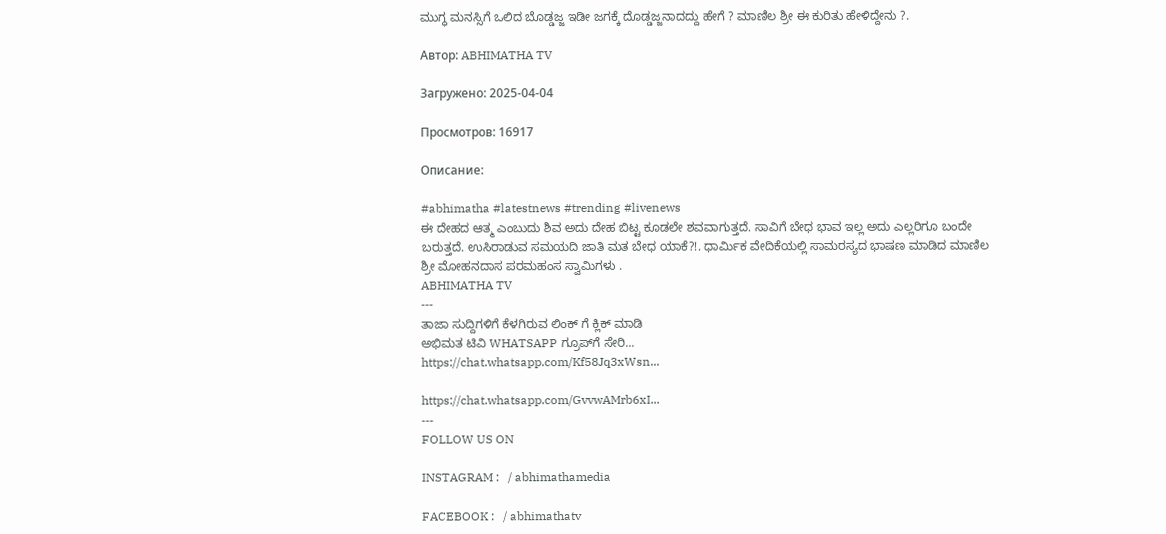ಮುಗ್ಧ ಮನಸ್ಸಿಗೆ ಒಲಿದ ಬೊಡ್ಡಜ್ಜ ಇಡೀ ಜಗಕ್ಕೆ ದೊಡ್ಡಜ್ಜನಾದದ್ದು ಹೇಗೆ ? ಮಾಣಿಲ ಶ್ರೀ ಈ ಕುರಿತು ಹೇಳಿದ್ದೇನು ?.

Автор: ABHIMATHA TV

Загружено: 2025-04-04

Просмотров: 16917

Описание:

#abhimatha #latestnews #trending #livenews
ಈ ದೇಹದ ಆತ್ಮ ಎಂಬುದು ಶಿವ ಅದು ದೇಹ ಬಿಟ್ಟ ಕೂಡಲೇ ಶವವಾಗುತ್ತದೆ. ಸಾವಿಗೆ ಬೇಧ ಭಾವ ಇಲ್ಲ ಅದು ಎಲ್ಲರಿಗೂ ಬಂದೇ ಬರುತ್ತದೆ. ಉಸಿರಾಡುವ ಸಮಯದಿ ಜಾತಿ ಮತ ಬೇಧ ಯಾಕೆ?!. ಧಾರ್ಮಿಕ ವೇದಿಕೆಯಲ್ಲಿ ಸಾಮರಸ್ಯದ ಭಾಷಣ ಮಾಡಿದ ಮಾಣಿಲ ಶ್ರೀ ಮೋಹನದಾಸ ಪರಮಹಂಸ ಸ್ವಾಮಿಗಳು .
ABHIMATHA TV
---
ತಾಜಾ ಸುದ್ದಿಗಳಿಗೆ ಕೆಳಗಿರುವ ಲಿಂಕ್ ಗೆ ಕ್ಲಿಕ್ ಮಾಡಿ
ಅಭಿಮತ ಟಿವಿ WHATSAPP ಗ್ರೂಪ್‌ಗೆ ಸೇರಿ...
https://chat.whatsapp.com/Kf58Jq3xWsn...

https://chat.whatsapp.com/GvvwAMrb6xI...
---
FOLLOW US ON

INSTAGRAM :   / abhimathamedia

FACEBOOK :   / abhimathatv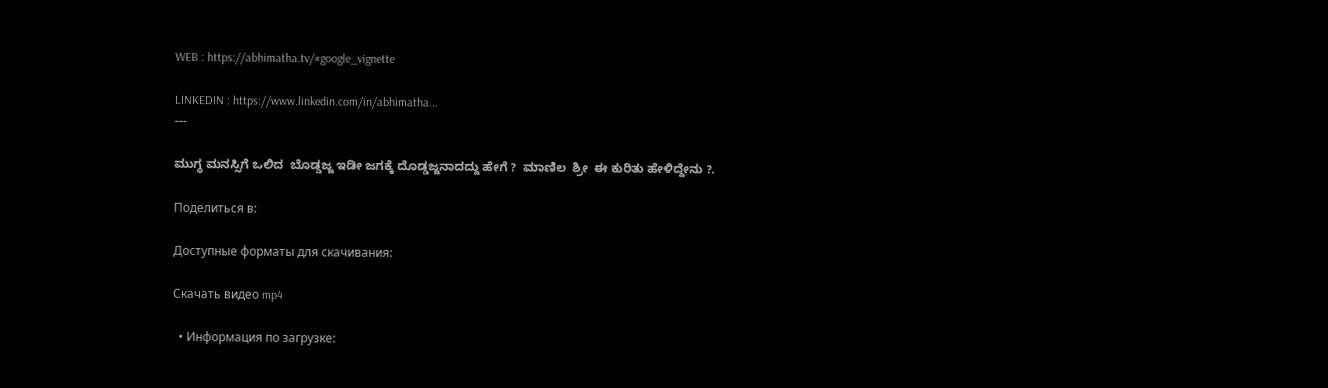WEB : https://abhimatha.tv/#google_vignette

LINKEDIN : https://www.linkedin.com/in/abhimatha...
---

ಮುಗ್ಧ ಮನಸ್ಸಿಗೆ ಒಲಿದ  ಬೊಡ್ಡಜ್ಜ ಇಡೀ ಜಗಕ್ಕೆ ದೊಡ್ಡಜ್ಜನಾದದ್ದು ಹೇಗೆ ?  ಮಾಣಿಲ  ಶ್ರೀ  ಈ ಕುರಿತು ಹೇಳಿದ್ದೇನು ?.

Поделиться в:

Доступные форматы для скачивания:

Скачать видео mp4

  • Информация по загрузке: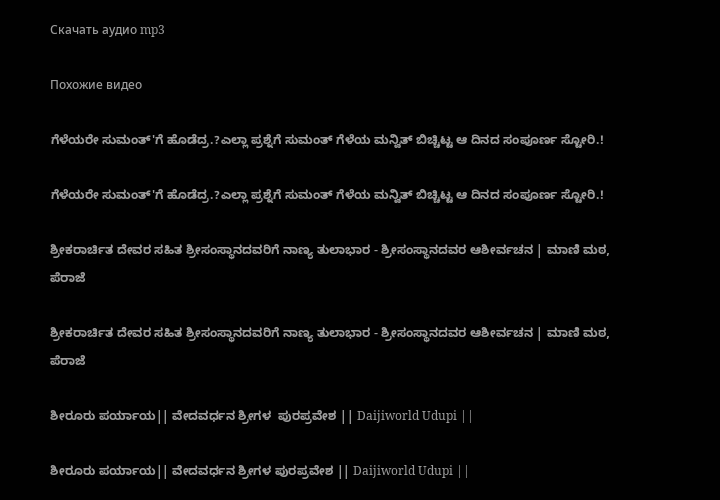Скачать аудио mp3

Похожие видео

ಗೆಳೆಯರೇ ಸುಮಂತ್'ಗೆ ಹೊಡೆದ್ರ.?ಎಲ್ಲಾ ಪ್ರಶ್ನೆಗೆ ಸುಮಂತ್ ಗೆಳೆಯ ಮನ್ವಿತ್ ಬಿಚ್ಚಿಟ್ಟ ಆ ದಿನದ ಸಂಪೂರ್ಣ ಸ್ಟೋರಿ.!

ಗೆಳೆಯರೇ ಸುಮಂತ್'ಗೆ ಹೊಡೆದ್ರ.?ಎಲ್ಲಾ ಪ್ರಶ್ನೆಗೆ ಸುಮಂತ್ ಗೆಳೆಯ ಮನ್ವಿತ್ ಬಿಚ್ಚಿಟ್ಟ ಆ ದಿನದ ಸಂಪೂರ್ಣ ಸ್ಟೋರಿ.!

ಶ್ರೀಕರಾರ್ಚಿತ ದೇವರ ಸಹಿತ ಶ್ರೀಸಂಸ್ಥಾನದವರಿಗೆ ನಾಣ್ಯ ತುಲಾಭಾರ - ಶ್ರೀಸಂಸ್ಥಾನದವರ ಆಶೀರ್ವಚನ | ಮಾಣಿ ಮಠ, ಪೆರಾಜೆ

ಶ್ರೀಕರಾರ್ಚಿತ ದೇವರ ಸಹಿತ ಶ್ರೀಸಂಸ್ಥಾನದವರಿಗೆ ನಾಣ್ಯ ತುಲಾಭಾರ - ಶ್ರೀಸಂಸ್ಥಾನದವರ ಆಶೀರ್ವಚನ | ಮಾಣಿ ಮಠ, ಪೆರಾಜೆ

ಶೀರೂರು ಪರ್ಯಾಯ|| ವೇದವರ್ಧನ ಶ್ರೀಗಳ  ಪುರಪ್ರವೇಶ || Daijiworld Udupi ||

ಶೀರೂರು ಪರ್ಯಾಯ|| ವೇದವರ್ಧನ ಶ್ರೀಗಳ ಪುರಪ್ರವೇಶ || Daijiworld Udupi ||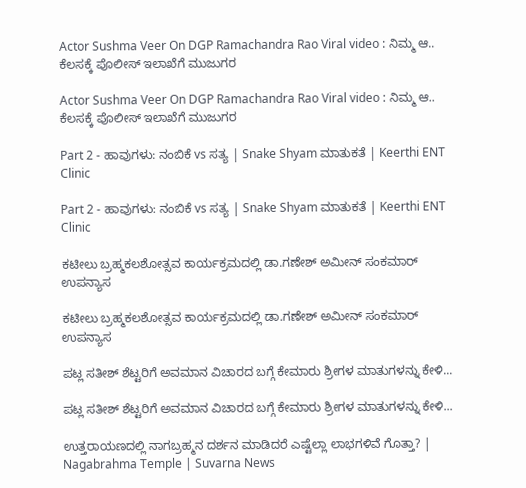Actor Sushma Veer On DGP Ramachandra Rao Viral video : ನಿಮ್ಮ ಆ.. ಕೆಲಸಕ್ಕೆ ಪೊಲೀಸ್ ಇಲಾಖೆಗೆ ಮುಜುಗರ

Actor Sushma Veer On DGP Ramachandra Rao Viral video : ನಿಮ್ಮ ಆ.. ಕೆಲಸಕ್ಕೆ ಪೊಲೀಸ್ ಇಲಾಖೆಗೆ ಮುಜುಗರ

Part 2 - ಹಾವುಗಳು: ನಂಬಿಕೆ vs ಸತ್ಯ | Snake Shyam ಮಾತುಕತೆ | Keerthi ENT Clinic

Part 2 - ಹಾವುಗಳು: ನಂಬಿಕೆ vs ಸತ್ಯ | Snake Shyam ಮಾತುಕತೆ | Keerthi ENT Clinic

ಕಟೀಲು ಬ್ರಹ್ಮಕಲಶೋತ್ಸವ ಕಾರ್ಯಕ್ರಮದಲ್ಲಿ ಡಾ.ಗಣೇಶ್ ಅಮೀನ್ ಸಂಕಮಾರ್ ಉಪನ್ಯಾಸ

ಕಟೀಲು ಬ್ರಹ್ಮಕಲಶೋತ್ಸವ ಕಾರ್ಯಕ್ರಮದಲ್ಲಿ ಡಾ.ಗಣೇಶ್ ಅಮೀನ್ ಸಂಕಮಾರ್ ಉಪನ್ಯಾಸ

ಪಟ್ಲ ಸತೀಶ್ ಶೆಟ್ಟರಿಗೆ ಅವಮಾನ ವಿಚಾರದ ಬಗ್ಗೆ ಕೇಮಾರು ಶ್ರೀಗಳ ಮಾತುಗಳನ್ನು ಕೇಳಿ...

ಪಟ್ಲ ಸತೀಶ್ ಶೆಟ್ಟರಿಗೆ ಅವಮಾನ ವಿಚಾರದ ಬಗ್ಗೆ ಕೇಮಾರು ಶ್ರೀಗಳ ಮಾತುಗಳನ್ನು ಕೇಳಿ...

ಉತ್ತರಾಯಣದಲ್ಲಿ ನಾಗಬ್ರಹ್ಮನ ದರ್ಶನ ಮಾಡಿದರೆ ಎಷ್ಟೆಲ್ಲಾ ಲಾಭಗಳಿವೆ ಗೊತ್ತಾ? | Nagabrahma Temple | Suvarna News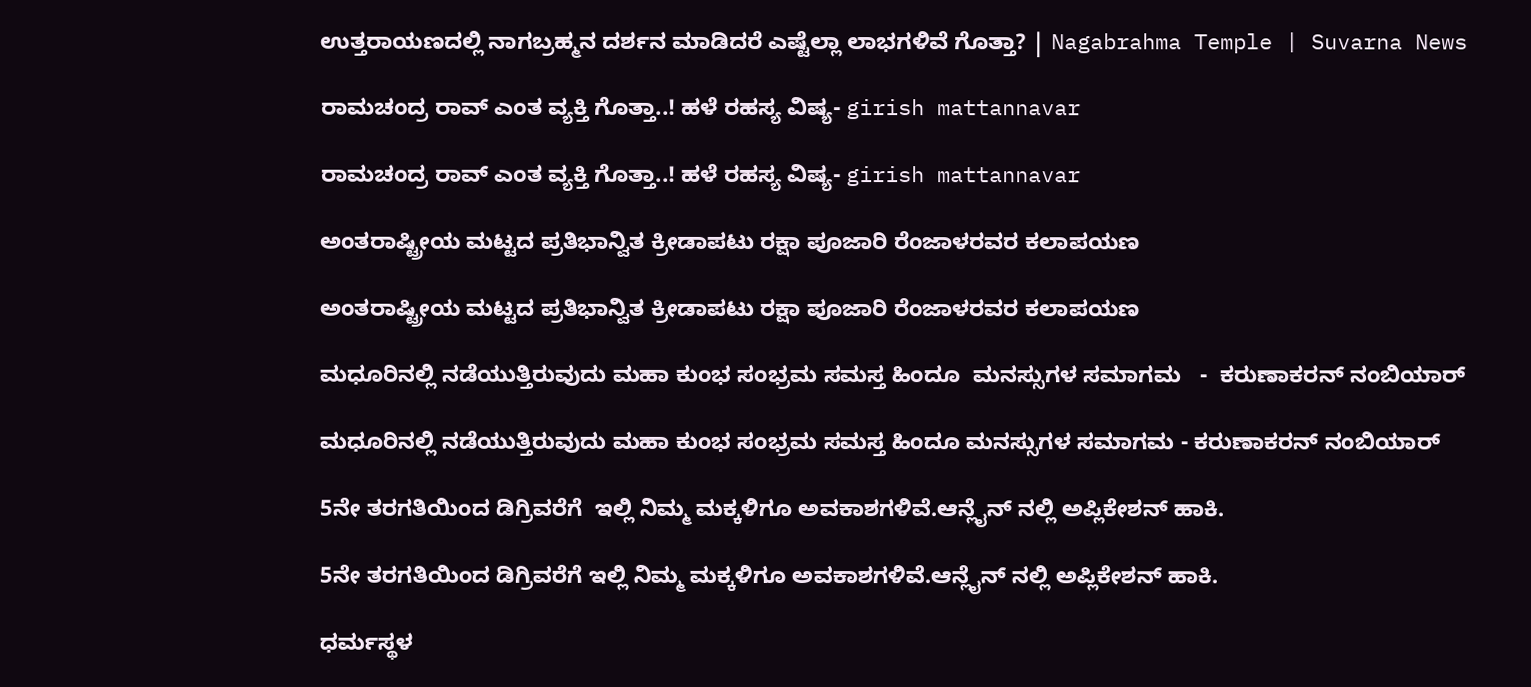ಉತ್ತರಾಯಣದಲ್ಲಿ ನಾಗಬ್ರಹ್ಮನ ದರ್ಶನ ಮಾಡಿದರೆ ಎಷ್ಟೆಲ್ಲಾ ಲಾಭಗಳಿವೆ ಗೊತ್ತಾ? | Nagabrahma Temple | Suvarna News

ರಾಮಚಂದ್ರ ರಾವ್ ಎಂತ ವ್ಯಕ್ತಿ ಗೊತ್ತಾ..! ಹಳೆ ರಹಸ್ಯ ವಿಷ್ಯ- girish mattannavar

ರಾಮಚಂದ್ರ ರಾವ್ ಎಂತ ವ್ಯಕ್ತಿ ಗೊತ್ತಾ..! ಹಳೆ ರಹಸ್ಯ ವಿಷ್ಯ- girish mattannavar

ಅಂತರಾಷ್ಟ್ರೀಯ ಮಟ್ಟದ ಪ್ರತಿಭಾನ್ವಿತ ಕ್ರೀಡಾಪಟು ರಕ್ಷಾ ಪೂಜಾರಿ ರೆಂಜಾಳರವರ ಕಲಾಪಯಣ

ಅಂತರಾಷ್ಟ್ರೀಯ ಮಟ್ಟದ ಪ್ರತಿಭಾನ್ವಿತ ಕ್ರೀಡಾಪಟು ರಕ್ಷಾ ಪೂಜಾರಿ ರೆಂಜಾಳರವರ ಕಲಾಪಯಣ

ಮಧೂರಿನಲ್ಲಿ ನಡೆಯುತ್ತಿರುವುದು ಮಹಾ ಕುಂಭ ಸಂಭ್ರಮ ಸಮಸ್ತ ಹಿಂದೂ  ಮನಸ್ಸುಗಳ ಸಮಾಗಮ   -  ಕರುಣಾಕರನ್ ನಂಬಿಯಾರ್

ಮಧೂರಿನಲ್ಲಿ ನಡೆಯುತ್ತಿರುವುದು ಮಹಾ ಕುಂಭ ಸಂಭ್ರಮ ಸಮಸ್ತ ಹಿಂದೂ ಮನಸ್ಸುಗಳ ಸಮಾಗಮ - ಕರುಣಾಕರನ್ ನಂಬಿಯಾರ್

5ನೇ ತರಗತಿಯಿಂದ ಡಿಗ್ರಿವರೆಗೆ  ಇಲ್ಲಿ ನಿಮ್ಮ ಮಕ್ಕಳಿಗೂ ಅವಕಾಶಗಳಿವೆ.ಆನ್ಲೈನ್ ನಲ್ಲಿ ಅಪ್ಲಿಕೇಶನ್ ಹಾಕಿ.

5ನೇ ತರಗತಿಯಿಂದ ಡಿಗ್ರಿವರೆಗೆ ಇಲ್ಲಿ ನಿಮ್ಮ ಮಕ್ಕಳಿಗೂ ಅವಕಾಶಗಳಿವೆ.ಆನ್ಲೈನ್ ನಲ್ಲಿ ಅಪ್ಲಿಕೇಶನ್ ಹಾಕಿ.

ಧರ್ಮಸ್ಥಳ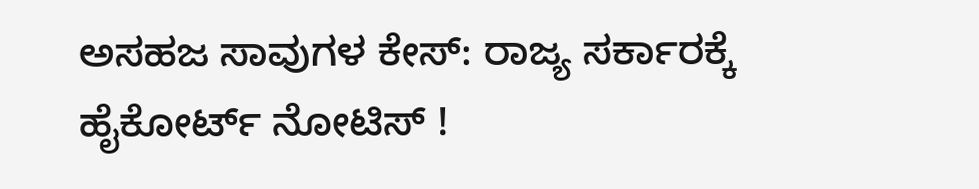ಅಸಹಜ ಸಾವುಗಳ ಕೇಸ್: ರಾಜ್ಯ ಸರ್ಕಾರಕ್ಕೆ ಹೈಕೋರ್ಟ್ ನೋಟಿಸ್ !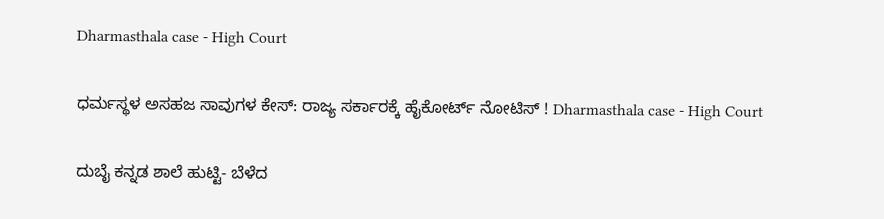Dharmasthala case - High Court

ಧರ್ಮಸ್ಥಳ ಅಸಹಜ ಸಾವುಗಳ ಕೇಸ್: ರಾಜ್ಯ ಸರ್ಕಾರಕ್ಕೆ ಹೈಕೋರ್ಟ್ ನೋಟಿಸ್ ! Dharmasthala case - High Court

ದುಬೈ ಕನ್ನಡ ಶಾಲೆ ಹುಟ್ಟಿ- ಬೆಳೆದ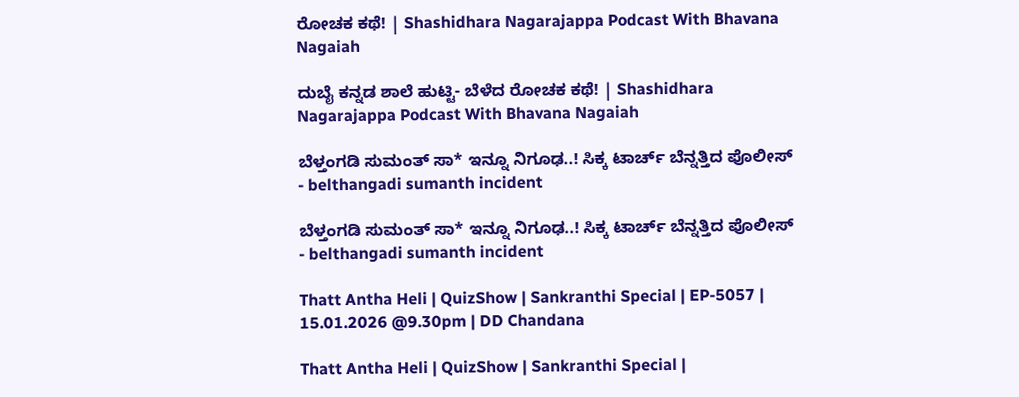ರೋಚಕ ಕಥೆ! | Shashidhara Nagarajappa Podcast With Bhavana Nagaiah

ದುಬೈ ಕನ್ನಡ ಶಾಲೆ ಹುಟ್ಟಿ- ಬೆಳೆದ ರೋಚಕ ಕಥೆ! | Shashidhara Nagarajappa Podcast With Bhavana Nagaiah

ಬೆಳ್ತಂಗಡಿ ಸುಮಂತ್‌ ಸಾ* ಇನ್ನೂ ನಿಗೂಢ..! ಸಿಕ್ಕ ಟಾರ್ಚ್‌ ಬೆನ್ನತ್ತಿದ ಪೊಲೀಸ್‌ - belthangadi sumanth incident

ಬೆಳ್ತಂಗಡಿ ಸುಮಂತ್‌ ಸಾ* ಇನ್ನೂ ನಿಗೂಢ..! ಸಿಕ್ಕ ಟಾರ್ಚ್‌ ಬೆನ್ನತ್ತಿದ ಪೊಲೀಸ್‌ - belthangadi sumanth incident

Thatt Antha Heli | QuizShow | Sankranthi Special | EP-5057 | 15.01.2026 @9.30pm | DD Chandana

Thatt Antha Heli | QuizShow | Sankranthi Special |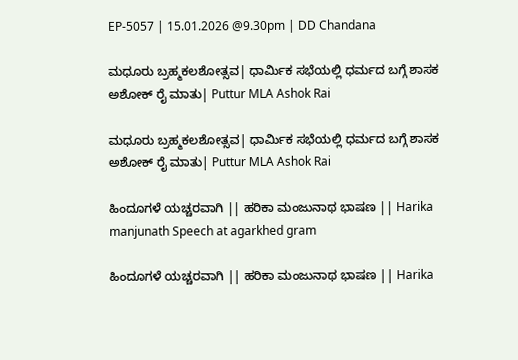EP-5057 | 15.01.2026 @9.30pm | DD Chandana

ಮಧೂರು ಬ್ರಹ್ಮಕಲಶೋತ್ಸವ| ಧಾರ್ಮಿಕ ಸಭೆಯಲ್ಲಿ ಧರ್ಮದ ಬಗ್ಗೆ ಶಾಸಕ ಅಶೋಕ್ ರೈ ಮಾತು| Puttur MLA Ashok Rai

ಮಧೂರು ಬ್ರಹ್ಮಕಲಶೋತ್ಸವ| ಧಾರ್ಮಿಕ ಸಭೆಯಲ್ಲಿ ಧರ್ಮದ ಬಗ್ಗೆ ಶಾಸಕ ಅಶೋಕ್ ರೈ ಮಾತು| Puttur MLA Ashok Rai

ಹಿಂದೂಗಳೆ ಯಚ್ಚರವಾಗಿ || ಹರಿಕಾ ಮಂಜುನಾಥ ಭಾಷಣ || Harika manjunath Speech at agarkhed gram

ಹಿಂದೂಗಳೆ ಯಚ್ಚರವಾಗಿ || ಹರಿಕಾ ಮಂಜುನಾಥ ಭಾಷಣ || Harika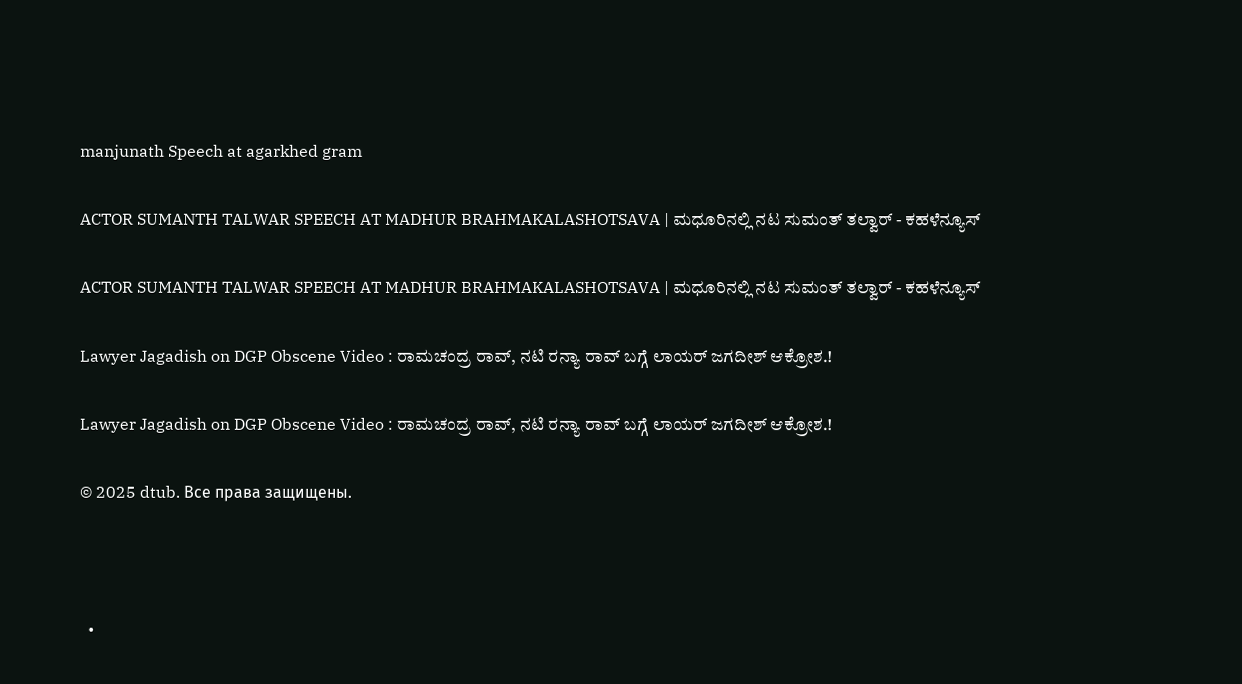manjunath Speech at agarkhed gram

ACTOR SUMANTH TALWAR SPEECH AT MADHUR BRAHMAKALASHOTSAVA | ಮಧೂರಿನಲ್ಲಿ ನಟ ಸುಮಂತ್ ತಲ್ವಾರ್ - ಕಹಳೆನ್ಯೂಸ್

ACTOR SUMANTH TALWAR SPEECH AT MADHUR BRAHMAKALASHOTSAVA | ಮಧೂರಿನಲ್ಲಿ ನಟ ಸುಮಂತ್ ತಲ್ವಾರ್ - ಕಹಳೆನ್ಯೂಸ್

Lawyer Jagadish on DGP Obscene Video : ರಾಮಚಂದ್ರ ರಾವ್‌, ನಟಿ ರನ್ಯಾ ರಾವ್‌ ಬಗ್ಗೆ ಲಾಯರ್‌ ಜಗದೀಶ್‌ ಆಕ್ರೋಶ.!

Lawyer Jagadish on DGP Obscene Video : ರಾಮಚಂದ್ರ ರಾವ್‌, ನಟಿ ರನ್ಯಾ ರಾವ್‌ ಬಗ್ಗೆ ಲಾಯರ್‌ ಜಗದೀಶ್‌ ಆಕ್ರೋಶ.!

© 2025 dtub. Все права защищены.



  •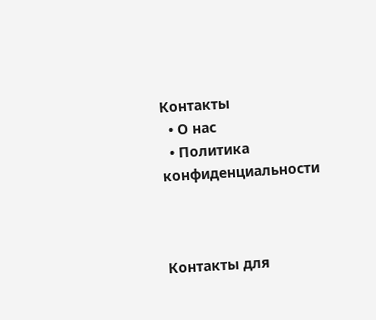Контакты
  • О нас
  • Политика конфиденциальности



Контакты для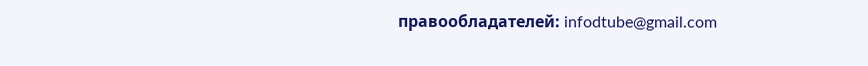правообладателей: infodtube@gmail.com